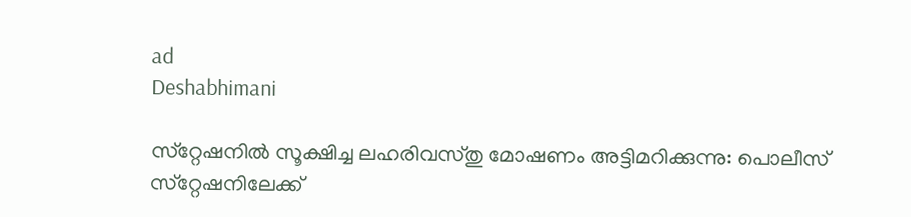ad
Deshabhimani

സ്‌റ്റേഷനിൽ സൂക്ഷിച്ച ലഹരിവസ്‌തു മോഷണം അട്ടിമറിക്കുന്നു: പൊലീസ്‌ സ്‌റ്റേഷനിലേക്ക്‌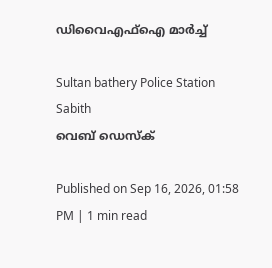ഡിവൈഎഫ്‌ഐ മാർച്ച്‌

Sultan bathery Police Station Sabith
വെബ് ഡെസ്ക്

Published on Sep 16, 2026, 01:58 PM | 1 min read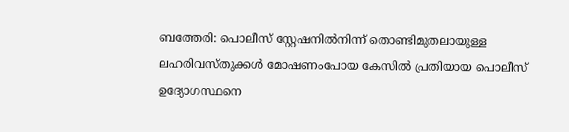ബത്തേരി: പൊലീസ്‌ സ്റ്റേഷനിൽനിന്ന്‌ തൊണ്ടിമുതലായുള്ള ലഹരിവസ്‌തുക്കൾ മോഷണംപോയ കേസിൽ പ്രതിയായ പൊലീസ് ഉദ്യോഗസ്ഥനെ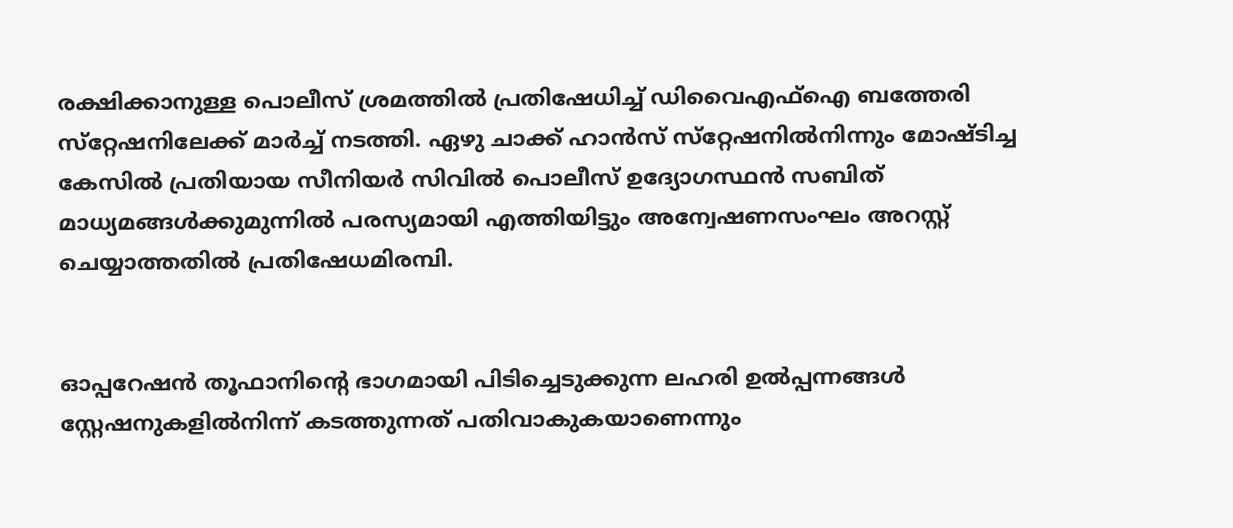രക്ഷിക്കാനുള്ള പൊലീസ് ശ്രമത്തിൽ പ്രതിഷേധിച്ച് ഡിവൈഎഫ്ഐ ബത്തേരി സ്‌റ്റേഷനിലേക്ക്‌ മാർച്ച്‌ നടത്തി. ഏഴു ചാക്ക്‌ ഹാൻസ്‌ സ്‌റ്റേഷനിൽനിന്നും മോഷ്‌ടിച്ച കേസിൽ പ്രതിയായ സീനിയർ സിവിൽ പൊലീസ്‌ ഉദ്യോഗസ്ഥൻ സബിത് മാധ്യമങ്ങൾക്കുമുന്നിൽ പരസ്യമായി എത്തിയിട്ടും അന്വേഷണസംഘം അറസ്റ്റ് ചെയ്യാത്തതിൽ പ്രതിഷേധമിരമ്പി.


ഓപ്പറേഷൻ തൂഫാനിന്റെ ഭാഗമായി പിടിച്ചെടുക്കുന്ന ലഹരി ഉൽപ്പന്നങ്ങൾ സ്റ്റേഷനുകളിൽനിന്ന് കടത്തുന്നത് പതിവാകുകയാണെന്നും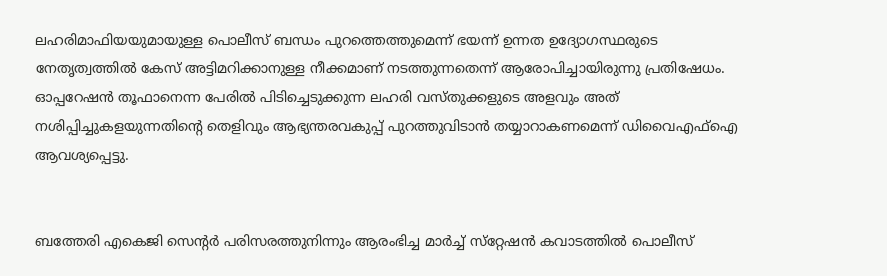ലഹരിമാഫിയയുമായുള്ള പൊലീസ്‌ ബന്ധം പുറത്തെത്തുമെന്ന്‌ ഭയന്ന്‌ ഉന്നത ഉദ്യോഗസ്ഥരുടെ നേതൃത്വത്തിൽ കേസ്‌ അട്ടിമറിക്കാനുള്ള നീക്കമാണ്‌ നടത്തുന്നതെന്ന്‌ ആരോപിച്ചായിരുന്നു പ്രതിഷേധം. ഓപ്പറേഷൻ തൂഫാനെന്ന പേരിൽ പിടിച്ചെടുക്കുന്ന ലഹരി വസ്‌തുക്കളുടെ അളവും അത്‌ നശിപ്പിച്ചുകളയുന്നതിന്റെ തെളിവും ആഭ്യന്തരവകുപ്പ് പുറത്തുവിടാൻ തയ്യാറാകണമെന്ന്‌ ഡിവൈഎഫ്‌ഐ ആവശ്യപ്പെട്ടു.


ബത്തേരി എകെജി സെന്റർ പരിസരത്തുനിന്നും ആരംഭിച്ച മാർച്ച്‌ സ്‌റ്റേഷൻ കവാടത്തിൽ പൊലീസ്‌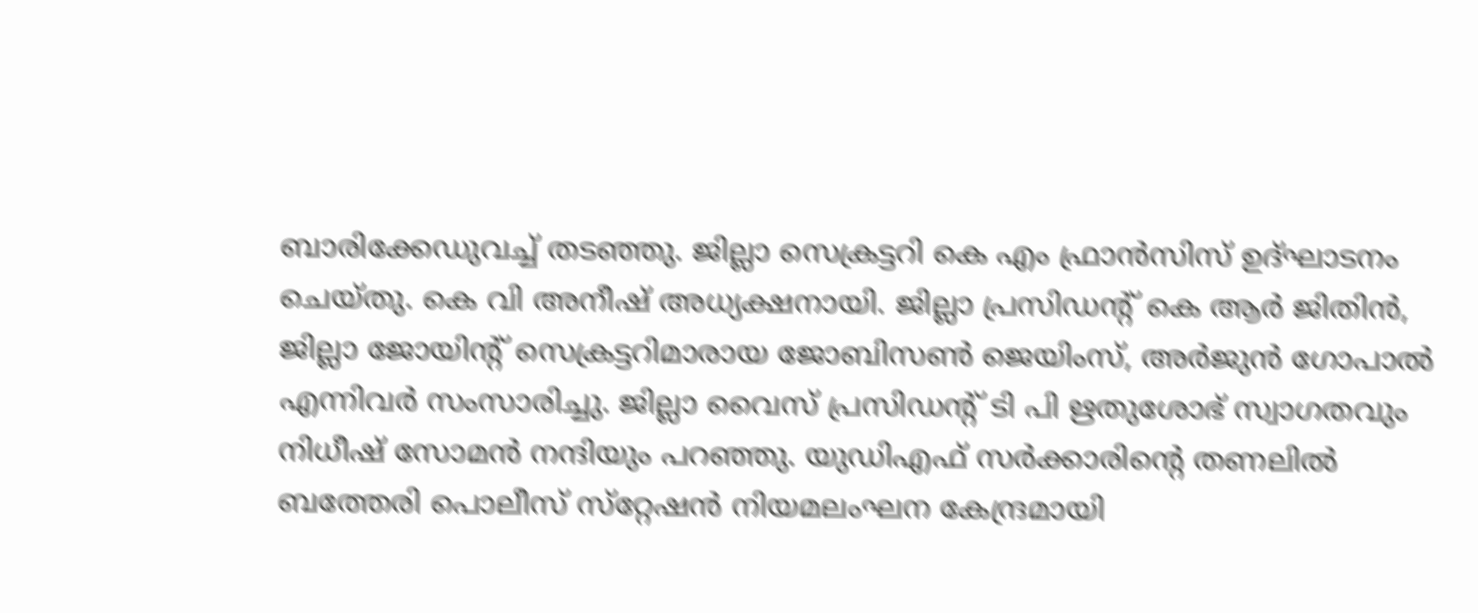ബാരിക്കേഡുവച്ച്‌ തടഞ്ഞു. ജില്ലാ സെക്രട്ടറി കെ എം ഫ്രാൻസിസ്‌ ഉദ്‌ഘാടനം ചെയ്‌തു. കെ വി അനീഷ്‌ അധ്യക്ഷനായി. ജില്ലാ പ്രസിഡന്റ്‌ കെ ആർ ജിതിൻ, ജില്ലാ ജോയിന്റ്‌ സെക്രട്ടറിമാരായ ജോബിസൺ ജെയിംസ്‌, അർജുൻ ഗോപാൽ എന്നിവർ സംസാരിച്ചു. ജില്ലാ വൈസ്‌ പ്രസിഡന്റ്‌ ടി പി ഋതുശോഭ്‌ സ്വാഗതവും നിധീഷ്‌ സോമൻ നന്ദിയും പറഞ്ഞു. യുഡിഎഫ്‌ സർക്കാരിന്റെ തണലിൽ ബത്തേരി പൊലീസ്‌ സ്‌റ്റേഷൻ നിയമലംഘന കേന്ദ്രമായി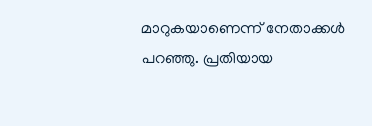മാറുകയാണെന്ന്‌ നേതാക്കൾ പറഞ്ഞു. പ്രതിയായ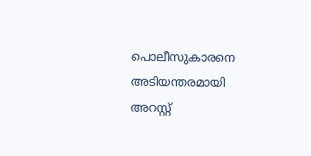പൊലീസുകാരനെ അടിയന്തരമായി അറസ്റ്റ്‌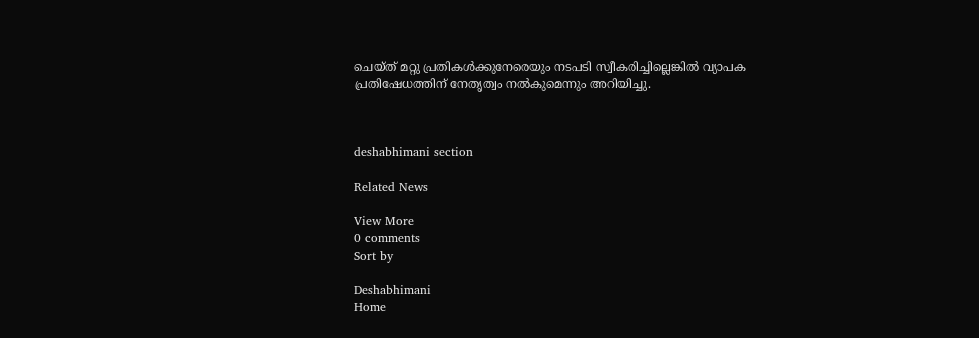ചെയ്‌ത്‌ മറ്റു പ്രതികൾക്കുനേരെയും നടപടി സ്വീകരിച്ചില്ലെങ്കിൽ വ്യാപക പ്രതിഷേധത്തിന്‌ നേതൃത്വം നൽകുമെന്നും അറിയിച്ചു.



deshabhimani section

Related News

View More
0 comments
Sort by

Deshabhimani
Home